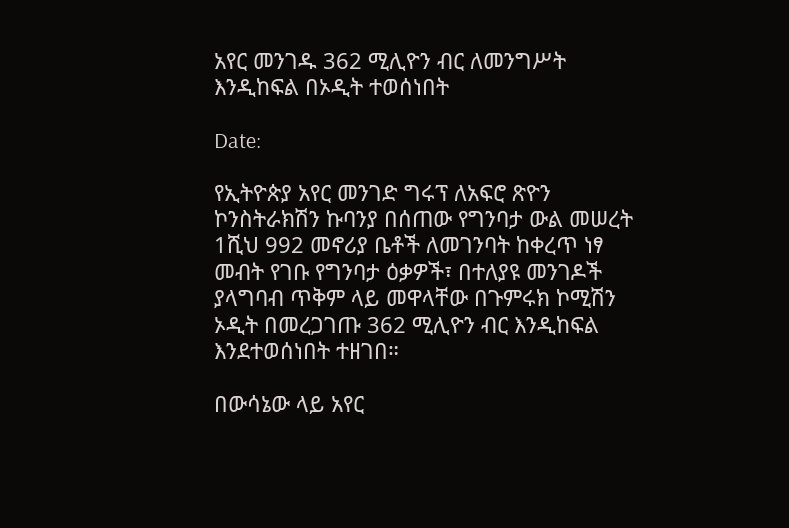አየር መንገዱ 362 ሚሊዮን ብር ለመንግሥት እንዲከፍል በኦዲት ተወሰነበት

Date:

የኢትዮጵያ አየር መንገድ ግሩፕ ለአፍሮ ጽዮን ኮንስትራክሽን ኩባንያ በሰጠው የግንባታ ውል መሠረት 1ሺህ 992 መኖሪያ ቤቶች ለመገንባት ከቀረጥ ነፃ መብት የገቡ የግንባታ ዕቃዎች፣ በተለያዩ መንገዶች ያላግባብ ጥቅም ላይ መዋላቸው በጉምሩክ ኮሚሽን ኦዲት በመረጋገጡ 362 ሚሊዮን ብር እንዲከፍል እንደተወሰነበት ተዘገበ።

በውሳኔው ላይ አየር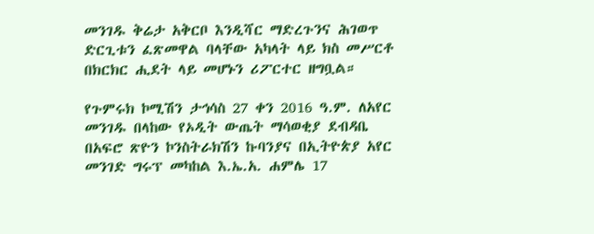መንገዱ ቅሬታ አቅርቦ እንዲሻር ማድረጉንና ሕገወጥ ድርጊቱን ፈጽመዋል ባላቸው አካላት ላይ ክስ መሥርቶ በክርክር ሒደት ላይ መሆኑን ሪፖርተር ዘግቧል።

የጉምሩክ ኮሚሽን ታኅሳስ 27 ቀን 2016 ዓ.ም. ለአየር መንገዱ በላከው የኦዲት ውጤት ማሳወቂያ ደብዳቤ በአፍሮ ጽዮን ኮንስትራክሽን ኩባንያና በኢትዮጵያ አየር መንገድ ግሩፕ መካከል እ.ኤ.አ. ሐምሌ 17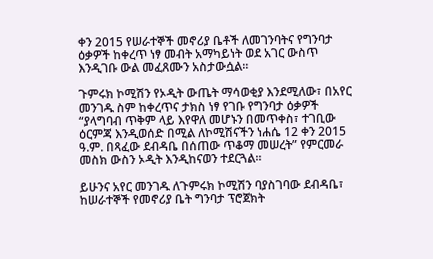ቀን 2015 የሠራተኞች መኖሪያ ቤቶች ለመገንባትና የግንባታ ዕቃዎች ከቀረጥ ነፃ መብት አማካይነት ወደ አገር ውስጥ እንዲገቡ ውል መፈጸሙን አስታውሷል።

ጉምሩክ ኮሚሽን የኦዲት ውጤት ማሳወቂያ እንደሚለው፣ በአየር መንገዱ ስም ከቀረጥና ታክስ ነፃ የገቡ የግንባታ ዕቃዎች “ያላግባብ ጥቅም ላይ እየዋለ መሆኑን በመጥቀስ፣ ተገቢው ዕርምጃ እንዲወሰድ በሚል ለኮሚሽናችን ነሐሴ 12 ቀን 2015 ዓ.ም. በጻፈው ደብዳቤ በሰጠው ጥቆማ መሠረት” የምርመራ መስክ ውስን ኦዲት እንዲከናወን ተደርጓል።

ይሁንና አየር መንገዱ ለጉምሩክ ኮሚሽን ባያስገባው ደብዳቤ፣ ከሠራተኞች የመኖሪያ ቤት ግንባታ ፕሮጀክት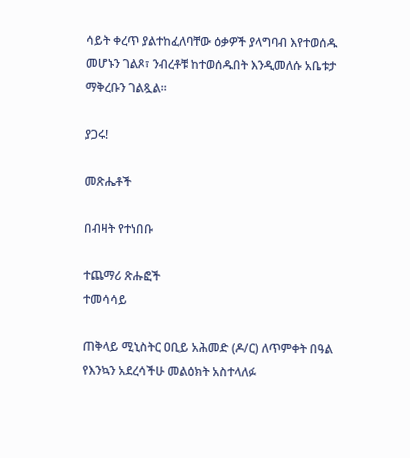ሳይት ቀረጥ ያልተከፈለባቸው ዕቃዎች ያላግባብ እየተወሰዱ መሆኑን ገልጾ፣ ንብረቶቹ ከተወሰዱበት እንዲመለሱ አቤቱታ ማቅረቡን ገልጿል።

ያጋሩ!

መጽሔቶች

በብዛት የተነበቡ

ተጨማሪ ጽሑፎች
ተመሳሳይ

ጠቅላይ ሚኒስትር ዐቢይ አሕመድ (ዶ/ር) ለጥምቀት በዓል የእንኳን አደረሳችሁ መልዕክት አስተላለፉ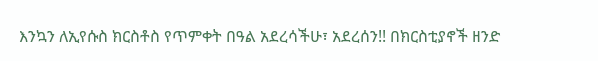እንኳን ለኢየሱስ ክርስቶስ የጥምቀት በዓል አደረሳችሁ፣ አደረሰን!! በክርስቲያኖች ዘንድ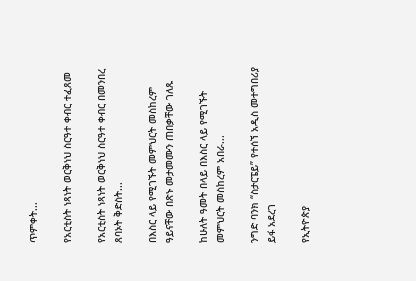ጥምቀት...

የአርቲስት ነጻነት ወርቅነህ ስርዓተ ቀብር ተፈጸመ

የአርቲስት ነጻነት ወርቅነህ ስርዓተ ቀብር በመንበረ ጸባኦት ቅድስት...

በእስር ላይ የሚገኙት መምህርት መስከረም ዓይናቸው በጽኑ መታመሙን ጠበቃቸው ገለጹ

ከሁለት ዓመት በላይ በእስር ላይ የሚገኙት መምህርት መስከረም አበራ...

ንግድ ባንክ “ስታርፔይ” የተሰኘ አዲስ መተግበሪያ ይፋ አደረገ

የኢትዮጵያ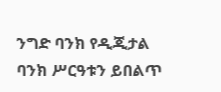ንግድ ባንክ የዲጂታል ባንክ ሥርዓቱን ይበልጥ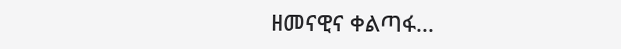ዘመናዊና ቀልጣፋ...